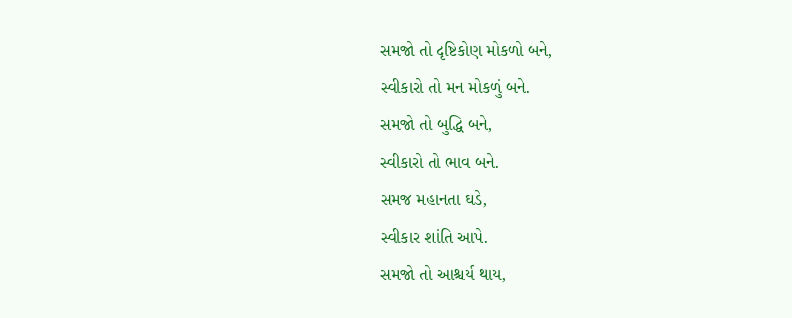સમજો તો દૃષ્ટિકોણ મોકળો બને,
સ્વીકારો તો મન મોકળું બને.
સમજો તો બુદ્ધિ બને,
સ્વીકારો તો ભાવ બને.
સમજ મહાનતા ઘડે,
સ્વીકાર શાંતિ આપે.
સમજો તો આશ્ચર્ય થાય,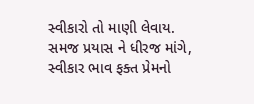સ્વીકારો તો માણી લેવાય.
સમજ પ્રયાસ ને ધીરજ માંગે,
સ્વીકાર ભાવ ફક્ત પ્રેમનો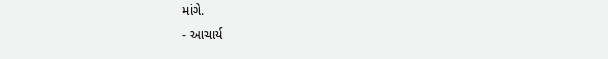માંગે.
- આચાર્ય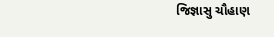જિજ્ઞાસુ ચૌહાણ